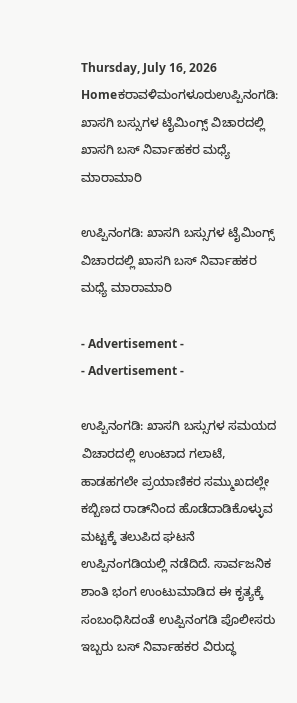Thursday, July 16, 2026
Homeಕರಾವಳಿಮಂಗಳೂರುಉಪ್ಪಿನಂಗಡಿ: ಖಾಸಗಿ ಬಸ್ಸುಗಳ ಟೈಮಿಂಗ್ಸ್ ವಿಚಾರದಲ್ಲಿ ಖಾಸಗಿ ಬಸ್ ನಿರ್ವಾಹಕರ ಮಧ್ಯೆ ಮಾರಾಮಾರಿ

ಉಪ್ಪಿನಂಗಡಿ: ಖಾಸಗಿ ಬಸ್ಸುಗಳ ಟೈಮಿಂಗ್ಸ್ ವಿಚಾರದಲ್ಲಿ ಖಾಸಗಿ ಬಸ್ ನಿರ್ವಾಹಕರ ಮಧ್ಯೆ ಮಾರಾಮಾರಿ

- Advertisement -
- Advertisement -

ಉಪ್ಪಿನಂಗಡಿ: ಖಾಸಗಿ ಬಸ್ಸುಗಳ ಸಮಯದ ವಿಚಾರದಲ್ಲಿ ಉಂಟಾದ ಗಲಾಟೆ, ಹಾಡಹಗಲೇ ಪ್ರಯಾಣಿಕರ ಸಮ್ಮುಖದಲ್ಲೇ ಕಬ್ಬಿಣದ ರಾಡ್‌ನಿಂದ ಹೊಡೆದಾಡಿಕೊಳ್ಳುವ ಮಟ್ಟಕ್ಕೆ ತಲುಪಿದ ಘಟನೆ ಉಪ್ಪಿನಂಗಡಿಯಲ್ಲಿ ನಡೆದಿದೆ. ಸಾರ್ವಜನಿಕ ಶಾಂತಿ ಭಂಗ ಉಂಟುಮಾಡಿದ ಈ ಕೃತ್ಯಕ್ಕೆ ಸಂಬಂಧಿಸಿದಂತೆ ಉಪ್ಪಿನಂಗಡಿ ಪೊಲೀಸರು ಇಬ್ಬರು ಬಸ್ ನಿರ್ವಾಹಕರ ವಿರುದ್ಧ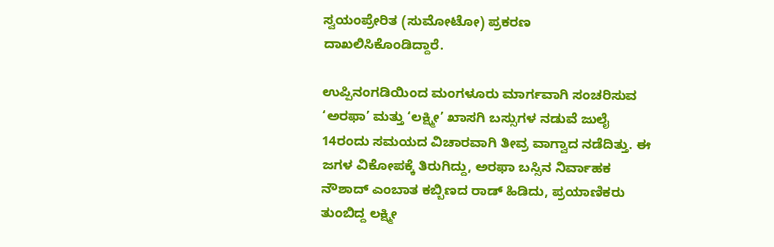ಸ್ವಯಂಪ್ರೇರಿತ (ಸುಮೋಟೋ) ಪ್ರಕರಣ ದಾಖಲಿಸಿಕೊಂಡಿದ್ದಾರೆ.

ಉಪ್ಪಿನಂಗಡಿಯಿಂದ ಮಂಗಳೂರು ಮಾರ್ಗವಾಗಿ ಸಂಚರಿಸುವ ‘ಅರಫಾ’ ಮತ್ತು ‘ಲಕ್ಷ್ಮೀ’ ಖಾಸಗಿ ಬಸ್ಸುಗಳ ನಡುವೆ ಜುಲೈ 14ರಂದು ಸಮಯದ ವಿಚಾರವಾಗಿ ತೀವ್ರ ವಾಗ್ವಾದ ನಡೆದಿತ್ತು. ಈ ಜಗಳ ವಿಕೋಪಕ್ಕೆ ತಿರುಗಿದ್ದು, ಅರಫಾ ಬಸ್ಸಿನ ನಿರ್ವಾಹಕ ನೌಶಾದ್ ಎಂಬಾತ ಕಬ್ಬಿಣದ ರಾಡ್ ಹಿಡಿದು, ಪ್ರಯಾಣಿಕರು ತುಂಬಿದ್ದ ಲಕ್ಷ್ಮೀ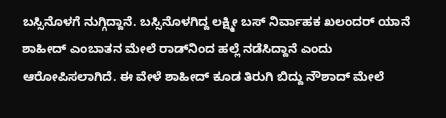ಬಸ್ಸಿನೊಳಗೆ ನುಗ್ಗಿದ್ದಾನೆ. ಬಸ್ಸಿನೊಳಗಿದ್ದ ಲಕ್ಷ್ಮೀ ಬಸ್ ನಿರ್ವಾಹಕ ಖಲಂದರ್ ಯಾನೆ ಶಾಹೀದ್ ಎಂಬಾತನ ಮೇಲೆ ರಾಡ್‌ನಿಂದ ಹಲ್ಲೆ ನಡೆಸಿದ್ದಾನೆ ಎಂದು ಆರೋಪಿಸಲಾಗಿದೆ. ಈ ವೇಳೆ ಶಾಹೀದ್ ಕೂಡ ತಿರುಗಿ ಬಿದ್ದು ನೌಶಾದ್ ಮೇಲೆ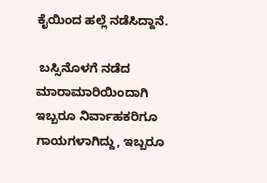ಕೈಯಿಂದ ಹಲ್ಲೆ ನಡೆಸಿದ್ದಾನೆ.

 ಬಸ್ಸಿನೊಳಗೆ ನಡೆದ ಮಾರಾಮಾರಿಯಿಂದಾಗಿ ಇಬ್ಬರೂ ನಿರ್ವಾಹಕರಿಗೂ ಗಾಯಗಳಾಗಿದ್ದು, ಇಬ್ಬರೂ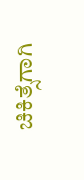ಚಿಕಿತ್ಸೆಗಾಗಿ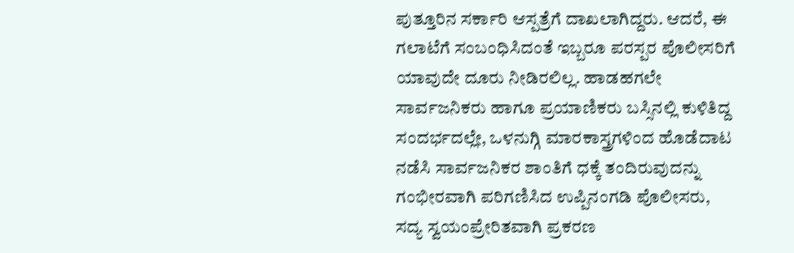ಪುತ್ತೂರಿನ ಸರ್ಕಾರಿ ಆಸ್ಪತ್ರೆಗೆ ದಾಖಲಾಗಿದ್ದರು. ಆದರೆ, ಈ ಗಲಾಟೆಗೆ ಸಂಬಂಧಿಸಿದಂತೆ ಇಬ್ಬರೂ ಪರಸ್ಪರ ಪೊಲೀಸರಿಗೆ ಯಾವುದೇ ದೂರು ನೀಡಿರಲಿಲ್ಲ. ಹಾಡಹಗಲೇ ಸಾರ್ವಜನಿಕರು ಹಾಗೂ ಪ್ರಯಾಣಿಕರು ಬಸ್ಸಿನಲ್ಲಿ ಕುಳಿತಿದ್ದ ಸಂದರ್ಭದಲ್ಲೇ, ಒಳನುಗ್ಗಿ ಮಾರಕಾಸ್ತ್ರಗಳಿಂದ ಹೊಡೆದಾಟ ನಡೆಸಿ ಸಾರ್ವಜನಿಕರ ಶಾಂತಿಗೆ ಧಕ್ಕೆ ತಂದಿರುವುದನ್ನು ಗಂಭೀರವಾಗಿ ಪರಿಗಣಿಸಿದ ಉಪ್ಪಿನಂಗಡಿ ಪೊಲೀಸರು, ಸದ್ಯ ಸ್ವಯಂಪ್ರೇರಿತವಾಗಿ ಪ್ರಕರಣ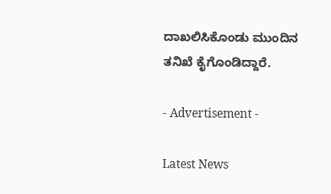ದಾಖಲಿಸಿಕೊಂಡು ಮುಂದಿನ ತನಿಖೆ ಕೈಗೊಂಡಿದ್ದಾರೆ.

- Advertisement -

Latest News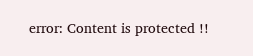error: Content is protected !!